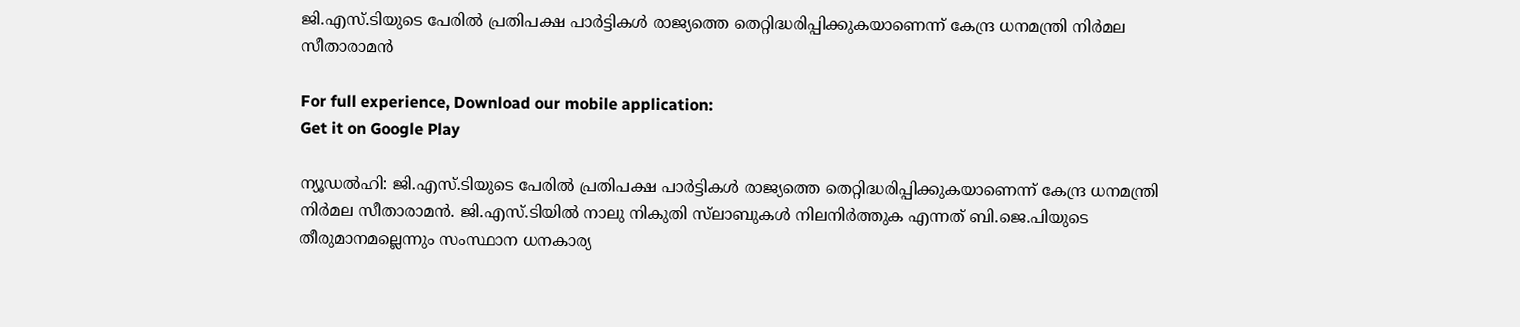ജി.എസ്.ടിയുടെ പേരിൽ പ്രതിപക്ഷ പാർട്ടികൾ രാജ്യത്തെ തെറ്റിദ്ധരിപ്പിക്കുകയാണെന്ന് കേന്ദ്ര ധനമന്ത്രി നിർമല സീതാരാമൻ

For full experience, Download our mobile application:
Get it on Google Play

ന്യൂഡൽഹി: ജി.എസ്.ടിയുടെ പേരിൽ പ്രതിപക്ഷ പാർട്ടികൾ രാജ്യത്തെ തെറ്റിദ്ധരിപ്പിക്കുകയാണെന്ന് കേന്ദ്ര ധനമന്ത്രി നിർമല സീതാരാമൻ. ജി.എസ്.ടിയിൽ നാലു നികുതി സ്‍ലാബുകൾ നിലനിർത്തുക എന്നത് ബി.ജെ.പിയുടെ തീരുമാനമല്ലെന്നും സംസ്ഥാന ധനകാര്യ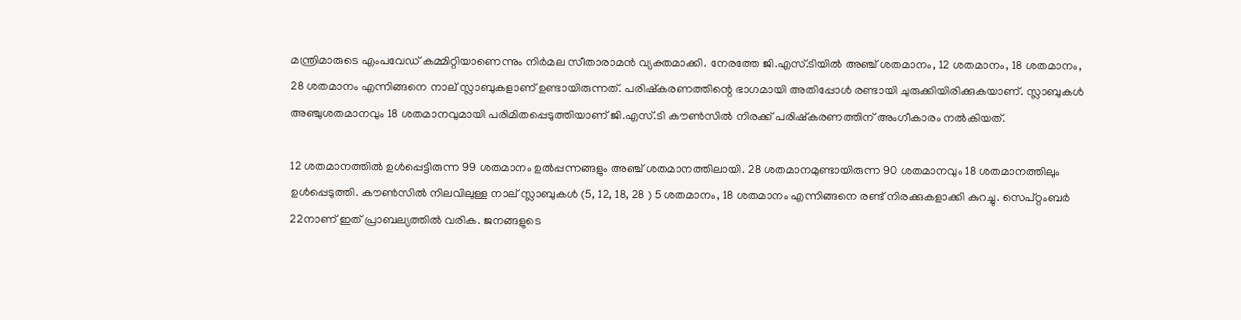മന്ത്രിമാരുടെ എംപവേഡ് കമ്മിറ്റിയാണെന്നും നിർമല സീതാരാമൻ വ്യക്തമാക്കി. നേരത്തേ ജി.എസ്.ടിയിൽ അഞ്ച് ശതമാനം, 12 ശതമാനം, 18 ശതമാനം, 28 ശതമാനം എന്നിങ്ങനെ നാല് സ്ലാബുകളാണ് ഉണ്ടായിരുന്നത്. പരിഷ്‍കരണത്തിന്റെ ഭാഗമായി അതിപ്പോൾ രണ്ടായി ചുരുക്കിയിരിക്കുകയാണ്. സ്ലാബുകൾ അഞ്ചുശതമാനവും 18 ശതമാനവുമായി പരിമിതപ്പെടുത്തിയാണ് ജി.എസ്.ടി കൗൺസിൽ നിരക്ക് പരിഷ്‍കരണത്തിന് അംഗീകാരം നൽകിയത്.

12 ശതമാനത്തില്‍ ഉള്‍പ്പെട്ടിരുന്ന 99 ശതമാനം ഉൽപ്പന്നങ്ങളും അഞ്ച് ശതമാനത്തിലായി. 28 ശതമാനമുണ്ടായിരുന്ന 90 ശതമാനവും 18 ശതമാനത്തിലും ഉള്‍പ്പെടുത്തി. കൗൺസിൽ നിലവിലുള്ള നാല് സ്ലാബുകൾ (5, 12, 18, 28 ) 5 ശതമാനം, 18 ശതമാനം എന്നിങ്ങനെ രണ്ട് നിരക്കുകളാക്കി കുറച്ചു. സെപ്റ്റംബർ 22നാണ് ഇത് പ്രാബല്യത്തിൽ വരിക. ജനങ്ങളുടെ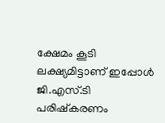ക്ഷേമം കൂടി ലക്ഷ്യമിട്ടാണ് ഇപ്പോൾ ജി.എസ്.ടി പരിഷ്‍കരണം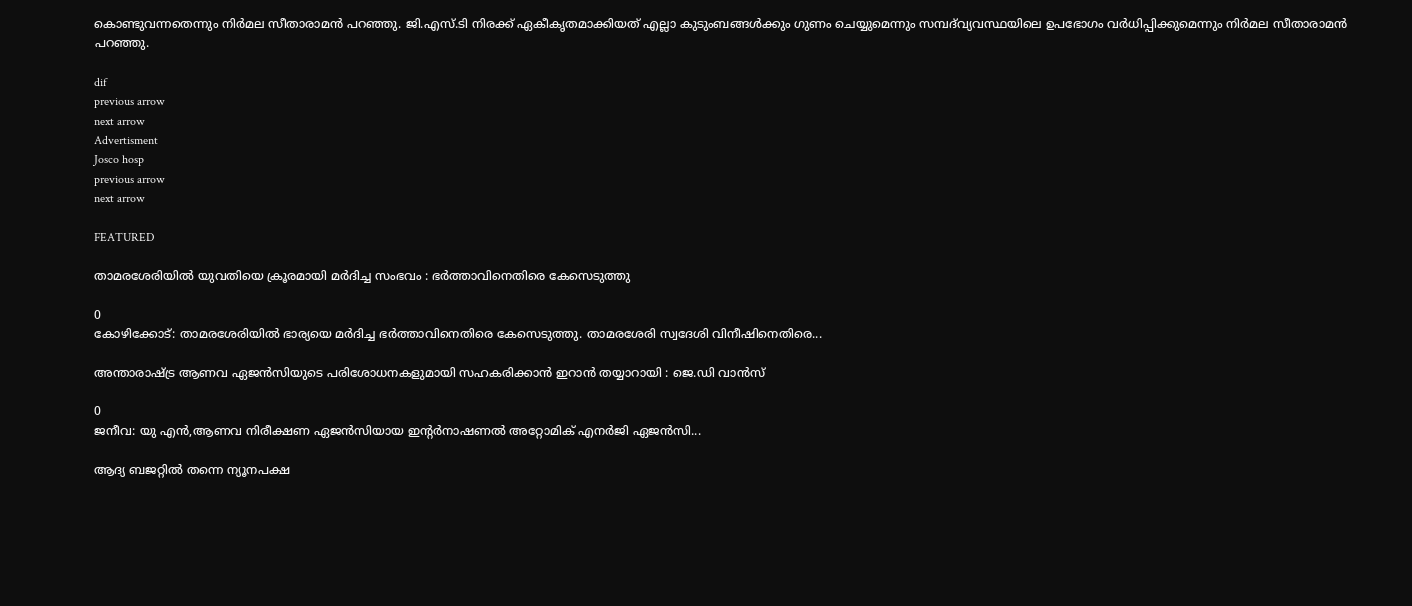കൊണ്ടുവന്നതെന്നും നിർമല സീതാരാമൻ പറഞ്ഞു. ജി.എസ്.ടി നിരക്ക് ഏകീകൃതമാക്കിയത് എല്ലാ കുടുംബങ്ങൾക്കും ഗുണം ചെയ്യുമെന്നും സമ്പദ്‍വ്യവസ്ഥയിലെ ഉപഭോഗം വർധിപ്പിക്കുമെന്നും നിർമല സീതാരാമൻ പറഞ്ഞു.

dif
previous arrow
next arrow
Advertisment
Josco hosp
previous arrow
next arrow

FEATURED

താമരശേരിയിൽ യുവതിയെ ക്രൂരമായി മർദിച്ച സംഭവം : ഭർത്താവിനെതിരെ കേസെടുത്തു

0
കോഴിക്കോട്: താമരശേരിയിൽ ഭാര്യയെ മർദിച്ച ഭർത്താവിനെതിരെ കേസെടുത്തു. താമരശേരി സ്വദേശി വിനീഷിനെതിരെ...

അന്താരാഷ്ട്ര ആണവ ഏജൻസിയുടെ പരിശോധനകളുമായി സഹകരിക്കാൻ ഇറാൻ തയ്യാറായി : ജെ.ഡി വാൻസ്

0
ജനീവ: യു എൻ,ആണവ നിരീക്ഷണ ഏജൻസിയായ ഇന്റർനാഷണൽ അറ്റോമിക് എനർജി ഏജൻസി...

ആദ്യ ബജറ്റിൽ തന്നെ ന്യൂനപക്ഷ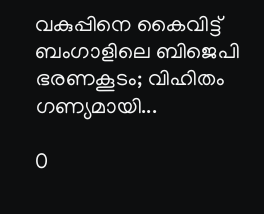വകുപ്പിനെ കൈവിട്ട് ബംഗാളിലെ ബിജെപി ഭരണകൂടം; വിഹിതം ഗണ്യമായി...

0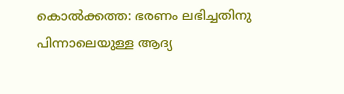കൊല്‍ക്കത്ത: ഭരണം ലഭിച്ചതിനു പിന്നാലെയുള്ള ആദ്യ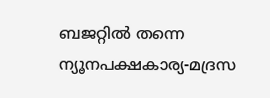ബജറ്റില്‍ തന്നെ ന്യൂനപക്ഷകാര്യ-മദ്രസ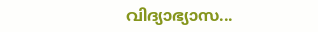വിദ്യാഭ്യാസ...